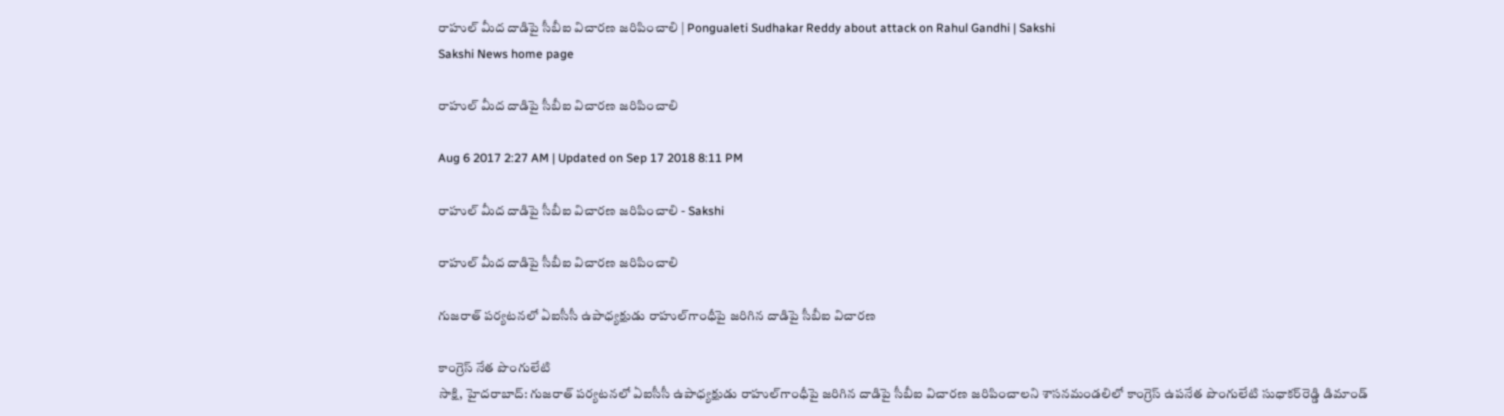రాహుల్‌ మీద దాడిపై సీబీఐ విచారణ జరిపించాలి | Pongualeti Sudhakar Reddy about attack on Rahul Gandhi | Sakshi
Sakshi News home page

రాహుల్‌ మీద దాడిపై సీబీఐ విచారణ జరిపించాలి

Aug 6 2017 2:27 AM | Updated on Sep 17 2018 8:11 PM

రాహుల్‌ మీద దాడిపై సీబీఐ విచారణ జరిపించాలి - Sakshi

రాహుల్‌ మీద దాడిపై సీబీఐ విచారణ జరిపించాలి

గుజరాత్‌ పర్యటనలో ఏఐసీసీ ఉపాధ్యక్షుడు రాహుల్‌గాంధీపై జరిగిన దాడిపై సీబీఐ విచారణ

కాంగ్రెస్‌ నేత పొంగులేటి
సాక్షి, హైదరాబాద్‌: గుజరాత్‌ పర్యటనలో ఏఐసీసీ ఉపాధ్యక్షుడు రాహుల్‌గాంధీపై జరిగిన దాడిపై సీబీఐ విచారణ జరిపించాలని శాసనమండలిలో కాంగ్రెస్‌ ఉపనేత పొంగులేటి సుధాకర్‌రెడ్డి డిమాండ్‌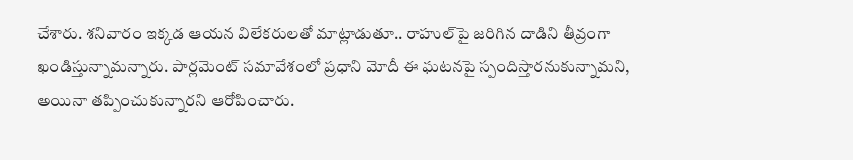చేశారు. శనివారం ఇక్కడ ఆయన విలేకరులతో మాట్లాడుతూ.. రాహుల్‌పై జరిగిన దాడిని తీవ్రంగా ఖండిస్తున్నామన్నారు. పార్లమెంట్‌ సమావేశంలో ప్రధాని మోదీ ఈ ఘటనపై స్పందిస్తారనుకున్నామని, అయినా తప్పించుకున్నారని ఆరోపించారు.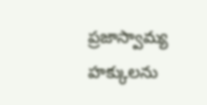ప్రజాస్వామ్య హక్కులను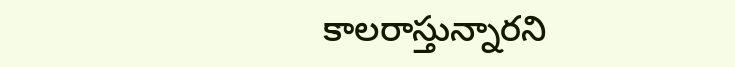కాలరాస్తున్నారని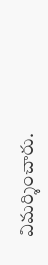విమర్శించారు.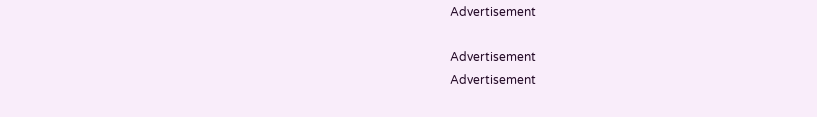Advertisement

Advertisement
Advertisement